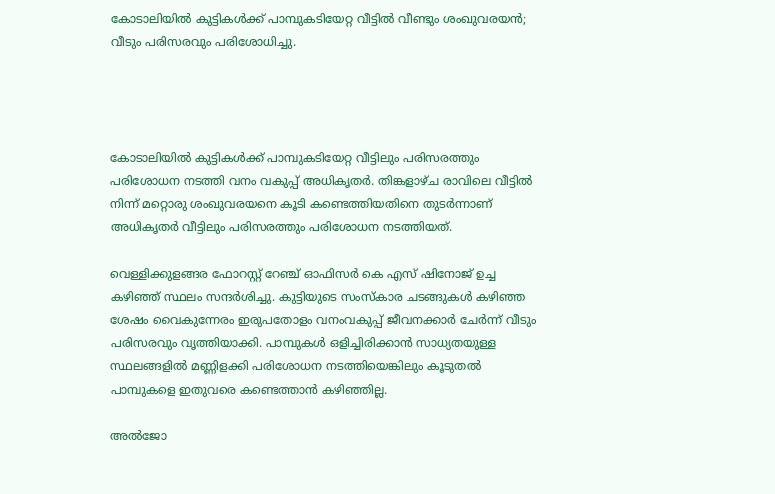കോടാലിയിൽ കുട്ടികള്‍ക്ക് പാമ്പുകടിയേറ്റ വീട്ടില്‍ വീണ്ടും ശംഖുവരയൻ; വീടും പരിസരവും പരിശോധിച്ചു.




കോടാലിയിൽ കുട്ടികള്‍ക്ക് പാമ്പുകടിയേറ്റ വീട്ടിലും പരിസരത്തും പരിശോധന നടത്തി വനം വകുപ്പ് അധികൃതര്‍. തിങ്കളാഴ്ച രാവിലെ വീട്ടിൽ നിന്ന് മറ്റൊരു ശംഖുവരയനെ കൂടി കണ്ടെത്തിയതിനെ തുടര്‍ന്നാണ് അധികൃതര്‍ വീട്ടിലും പരിസരത്തും പരിശോധന നടത്തിയത്.

വെള്ളിക്കുളങ്ങര ഫോറസ്റ്റ് റേഞ്ച് ഓഫിസര്‍ കെ എസ് ഷിനോജ് ഉച്ച കഴിഞ്ഞ് സ്ഥലം സന്ദര്‍ശിച്ചു. കുട്ടിയുടെ സംസ്‌കാര ചടങ്ങുകള്‍ കഴിഞ്ഞ ശേഷം വൈകുന്നേരം ഇരുപതോളം വനംവകുപ്പ് ജീവനക്കാര്‍ ചേര്‍ന്ന് വീടും പരിസരവും വൃത്തിയാക്കി. പാമ്പുകള്‍ ഒളിച്ചിരിക്കാന്‍ സാധ്യതയുള്ള സ്ഥലങ്ങളില്‍ മണ്ണിളക്കി പരിശോധന നടത്തിയെങ്കിലും കൂടുതല്‍ പാമ്പുകളെ ഇതുവരെ കണ്ടെത്താന്‍ കഴിഞ്ഞില്ല.

അൽജോ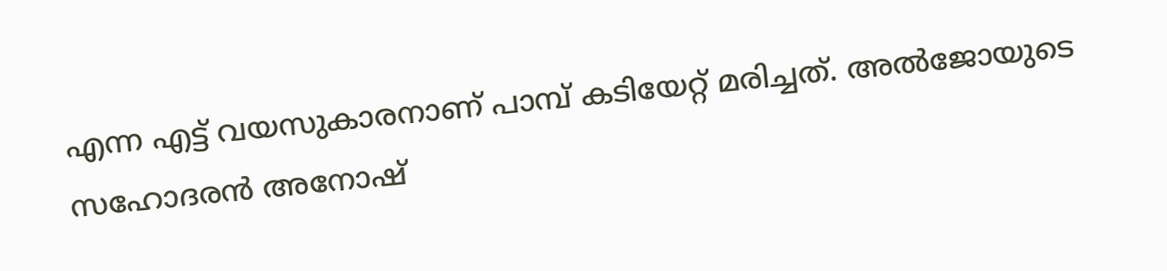എന്ന എട്ട് വയസുകാരനാണ് പാമ്പ് കടിയേറ്റ് മരിച്ചത്. അൽജോയുടെ സഹോദരൻ അനോഷ്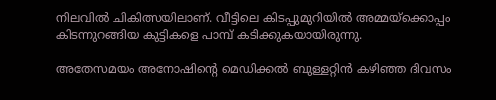നിലവിൽ ചികിത്സയിലാണ്. വീട്ടിലെ കിടപ്പുമുറിയിൽ അമ്മയ്ക്കൊപ്പം കിടന്നുറങ്ങിയ കുട്ടികളെ പാമ്പ് കടിക്കുകയായിരുന്നു.

അതേസമയം അനോഷിന്റെ മെഡിക്കൽ ബുള്ളറ്റിൻ ക‍ഴിഞ്ഞ ദിവസം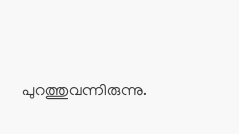പുറത്തുവന്നിരുന്നു.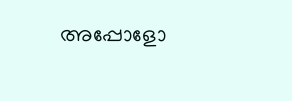അപ്പോളോ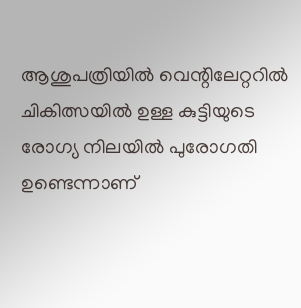ആശുപത്രിയിൽ വെന്റിലേറ്ററിൽ ചികിത്സയിൽ ഉള്ള കുട്ടിയുടെ രോഗ്യ നിലയിൽ പുരോഗതി ഉണ്ടെന്നാണ്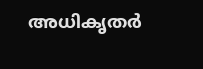അധികൃതർ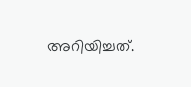അറിയിച്ചത്.